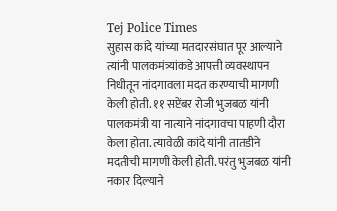Tej Police Times
सुहास कांदे यांच्या मतदारसंघात पूर आल्याने त्यांनी पालकमंत्र्यांकडे आपत्ती व्यवस्थापन निधीतून नांदगावला मदत करण्याची मागणी केली होती. ११ सप्टेंबर रोजी भुजबळ यांनी पालकमंत्री या नात्याने नांदगावचा पाहणी दौरा केला होता. त्यावेळी कांदे यांनी तातडीने मदतीची मागणी केली होती. परंतु भुजबळ यांनी नकार दिल्याने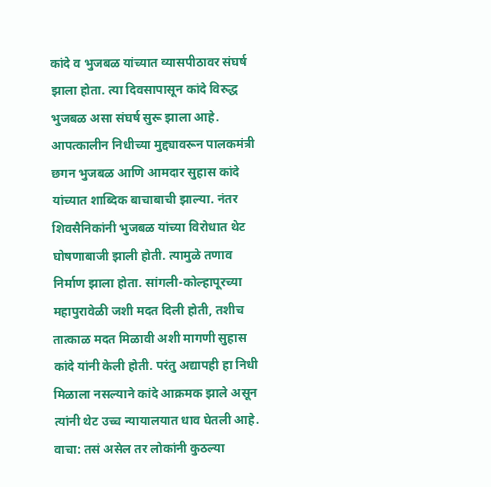कांदे व भुजबळ यांच्यात व्यासपीठावर संघर्ष झाला होता. त्या दिवसापासून कांदे विरुद्ध भुजबळ असा संघर्ष सुरू झाला आहे. आपत्कालीन निधीच्या मुद्द्यावरून पालकमंत्री छगन भुजबळ आणि आमदार सुहास कांदे यांच्यात शाब्दिक बाचाबाची झाल्या. नंतर शिवसैनिकांनी भुजबळ यांच्या विरोधात थेट घोषणाबाजी झाली होती. त्यामुळे तणाव निर्माण झाला होता. सांगली-कोल्हापूरच्या महापुरावेळी जशी मदत दिली होती, तशीच तात्काळ मदत मिळावी अशी मागणी सुहास कांदे यांनी केली होती. परंतु अद्यापही हा निधी मिळाला नसल्याने कांदे आक्रमक झाले असून त्यांनी थेट उच्च न्यायालयात धाव घेतली आहे.
वाचा: तसं असेल तर लोकांनी कुठल्या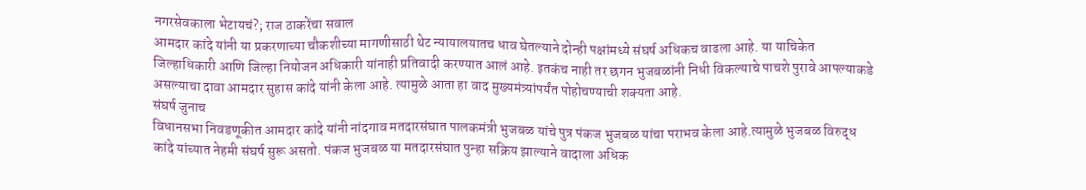नगरसेवकाला भेटायचं?; राज ठाकरेंचा सवाल
आमदार कांदे यांनी या प्रकरणाच्या चौकशीच्या मागणीसाठी थेट न्यायालयातच धाव घेतल्याने दोन्ही पक्षांमध्ये संघर्ष अधिकच वाढला आहे. या याचिकेत जिल्हाधिकारी आणि जिल्हा नियोजन अधिकारी यांनाही प्रतिवादी करण्यात आलं आहे. इतकंच नाही तर छगन भुजबळांनी निधी विकल्याचे पाचशे पुरावे आपल्याकडे असल्याचा दावा आमदार सुहास कांदे यांनी केला आहे. त्यामुळे आता हा वाद मुख्यमंत्र्यांपर्यंत पोहोचण्याची शक्यता आहे.
संघर्ष जुनाच
विधानसभा निवडणूकीत आमदार कांदे यांनी नांदगाव मतदारसंघात पालकमंत्री भुजबळ यांचे पुत्र पंकज भुजबळ यांचा पराभव केला आहे.त्यामुळे भुजबळ विरुद्ध कांदे यांच्यात नेहमी संघर्ष सुरू असतो. पंकज भुजबळ या मतदारसंघात पुन्हा सक्रिय झाल्याने वादाला अधिक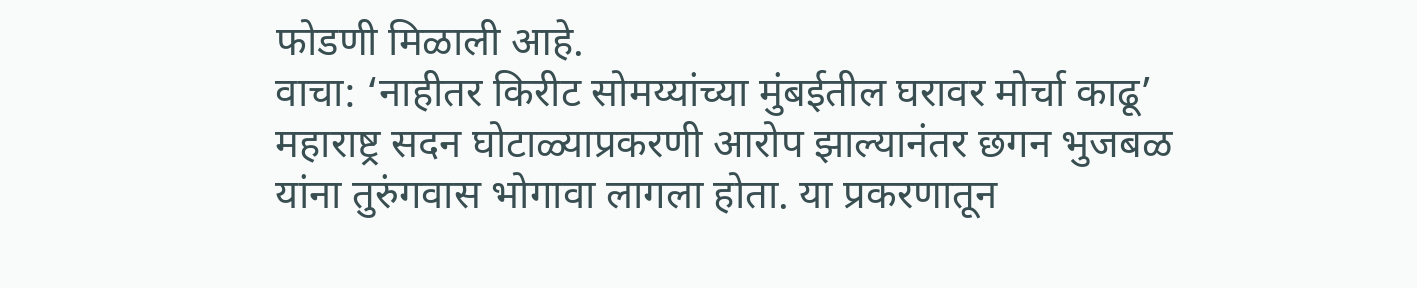फोडणी मिळाली आहे.
वाचा: ‘नाहीतर किरीट सोमय्यांच्या मुंबईतील घरावर मोर्चा काढू’
महाराष्ट्र सदन घोटाळ्याप्रकरणी आरोप झाल्यानंतर छगन भुजबळ यांना तुरुंगवास भोगावा लागला होता. या प्रकरणातून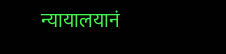न्यायालयानं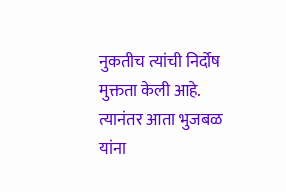नुकतीच त्यांची निर्दोष मुक्तता केली आहे. त्यानंतर आता भुजबळ यांना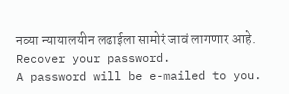नव्या न्यायालयीन लढाईला सामोरं जावं लागणार आहे.
Recover your password.
A password will be e-mailed to you.